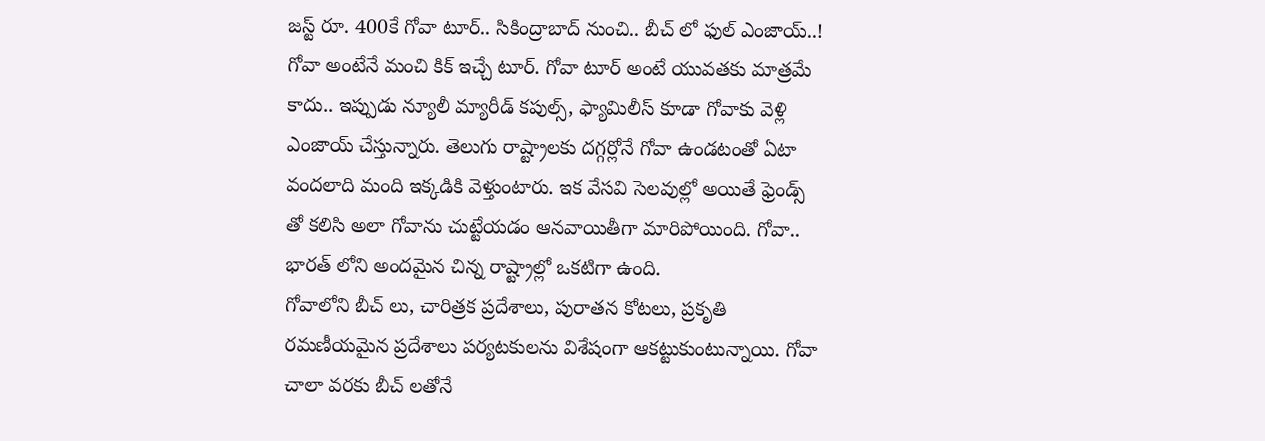జస్ట్ రూ. 400కే గోవా టూర్.. సికింద్రాబాద్ నుంచి.. బీచ్ లో ఫుల్ ఎంజాయ్..!
గోవా అంటేనే మంచి కిక్ ఇచ్చే టూర్. గోవా టూర్ అంటే యువతకు మాత్రమే కాదు.. ఇప్పుడు న్యూలీ మ్యారీడ్ కపుల్స్, ఫ్యామిలీస్ కూడా గోవాకు వెళ్లి ఎంజాయ్ చేస్తున్నారు. తెలుగు రాష్ట్రాలకు దగ్గర్లోనే గోవా ఉండటంతో ఏటా వందలాది మంది ఇక్కడికి వెళ్తుంటారు. ఇక వేసవి సెలవుల్లో అయితే ఫ్రెండ్స్ తో కలిసి అలా గోవాను చుట్టేయడం ఆనవాయితీగా మారిపోయింది. గోవా.. భారత్ లోని అందమైన చిన్న రాష్ట్రాల్లో ఒకటిగా ఉంది.
గోవాలోని బీచ్ లు, చారిత్రక ప్రదేశాలు, పురాతన కోటలు, ప్రకృతి రమణీయమైన ప్రదేశాలు పర్యటకులను విశేషంగా ఆకట్టుకుంటున్నాయి. గోవా చాలా వరకు బీచ్ లతోనే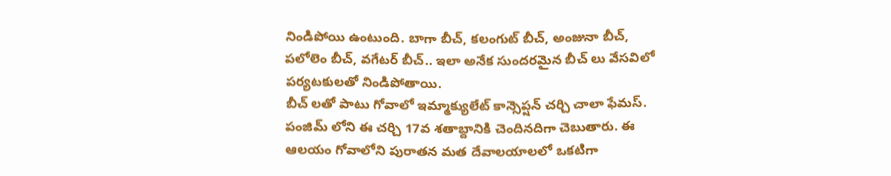నిండిపోయి ఉంటుంది. బాగా బీచ్, కలంగుట్ బీచ్, అంజునా బీచ్, పలోలెం బీచ్, వగేటర్ బీచ్.. ఇలా అనేక సుందరమైన బీచ్ లు వేసవిలో పర్యటకులతో నిండిపోతాయి.
బీచ్ లతో పాటు గోవాలో ఇమ్మాక్యులేట్ కాన్సెప్షన్ చర్చి చాలా ఫేమస్. పంజిమ్ లోని ఈ చర్చి 17వ శతాబ్దానికి చెందినదిగా చెబుతారు. ఈ ఆలయం గోవాలోని పురాతన మత దేవాలయాలలో ఒకటిగా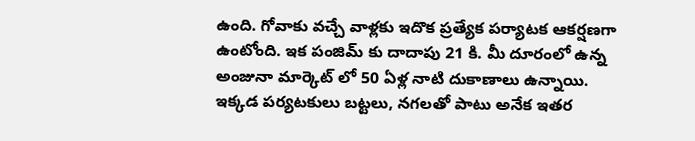ఉంది. గోవాకు వచ్చే వాళ్లకు ఇదొక ప్రత్యేక పర్యాటక ఆకర్షణగా ఉంటోంది. ఇక పంజిమ్ కు దాదాపు 21 కి. మీ దూరంలో ఉన్న అంజునా మార్కెట్ లో 50 ఏళ్ల నాటి దుకాణాలు ఉన్నాయి. ఇక్కడ పర్యటకులు బట్టలు, నగలతో పాటు అనేక ఇతర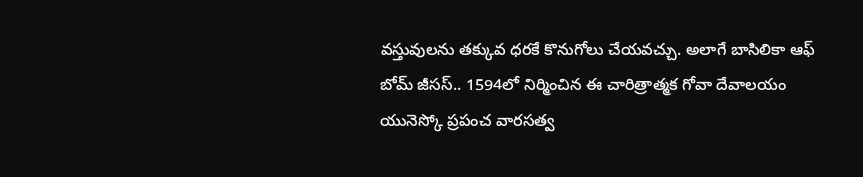వస్తువులను తక్కువ ధరకే కొనుగోలు చేయవచ్చు. అలాగే బాసిలికా ఆఫ్ బోమ్ జీసస్.. 1594లో నిర్మించిన ఈ చారిత్రాత్మక గోవా దేవాలయం యునెస్కో ప్రపంచ వారసత్వ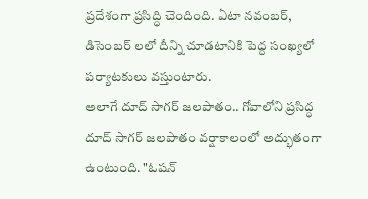ప్రదేశంగా ప్రసిద్ధి చెందింది. ఏటా నవంబర్, డిసెంబర్ లలో దీన్ని చూడటానికి పెద్ద సంఖ్యలో పర్యాటకులు వస్తుంటారు.
అలాగే దూద్ సాగర్ జలపాతం.. గోవాలోని ప్రసిద్ధ దూద్ సాగర్ జలపాతం వర్షాకాలంలో అద్భుతంగా ఉంటుంది. "ఓషన్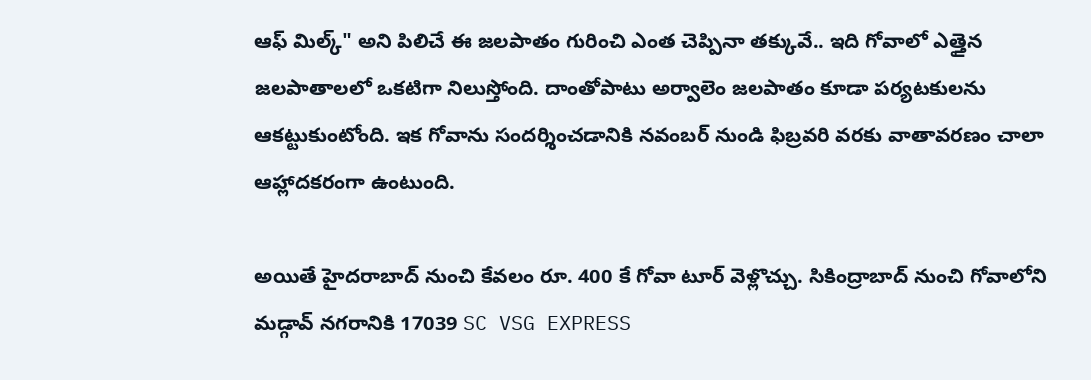ఆఫ్ మిల్క్" అని పిలిచే ఈ జలపాతం గురించి ఎంత చెప్పినా తక్కువే.. ఇది గోవాలో ఎత్తైన జలపాతాలలో ఒకటిగా నిలుస్తోంది. దాంతోపాటు అర్వాలెం జలపాతం కూడా పర్యటకులను ఆకట్టుకుంటోంది. ఇక గోవాను సందర్శించడానికి నవంబర్ నుండి ఫిబ్రవరి వరకు వాతావరణం చాలా ఆహ్లాదకరంగా ఉంటుంది.

అయితే హైదరాబాద్ నుంచి కేవలం రూ. 400 కే గోవా టూర్ వెళ్లొచ్చు. సికింద్రాబాద్ నుంచి గోవాలోని మడ్గావ్ నగరానికి 17039 SC VSG EXPRESS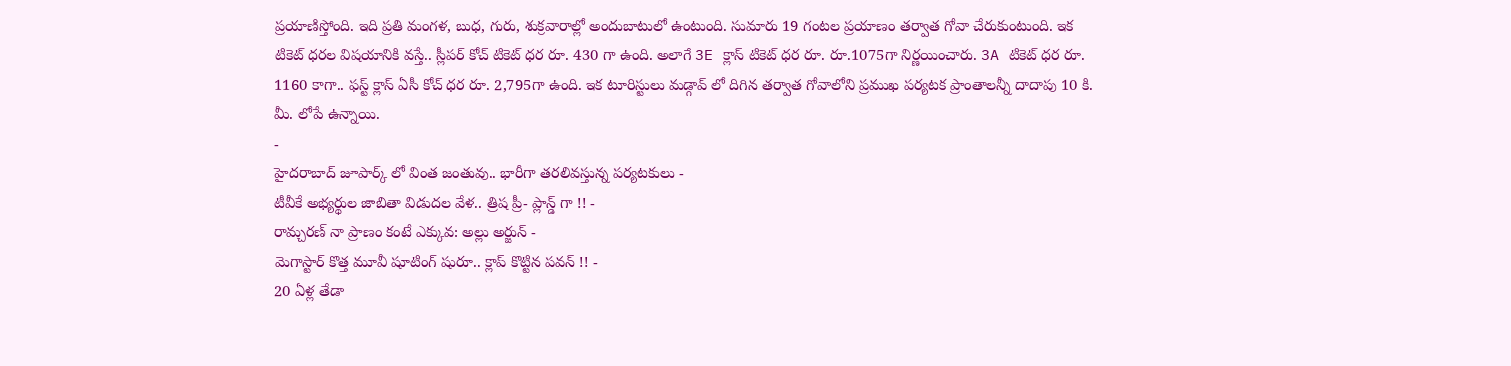ప్రయాణిస్తోంది. ఇది ప్రతి మంగళ, బుధ, గురు, శుక్రవారాల్లో అందుబాటులో ఉంటుంది. సుమారు 19 గంటల ప్రయాణం తర్వాత గోవా చేరుకుంటుంది. ఇక టికెట్ ధరల విషయానికి వస్తే.. స్లీపర్ కోచ్ టికెట్ ధర రూ. 430 గా ఉంది. అలాగే 3E క్లాస్ టికెట్ ధర రూ. రూ.1075గా నిర్ణయించారు. 3A టికెట్ ధర రూ. 1160 కాగా.. ఫస్ట్ క్లాస్ ఏసీ కోచ్ ధర రూ. 2,795గా ఉంది. ఇక టూరిస్టులు మడ్గావ్ లో దిగిన తర్వాత గోవాలోని ప్రముఖ పర్యటక ప్రాంతాలన్నీ దాదాపు 10 కి. మీ. లోపే ఉన్నాయి.
-
హైదరాబాద్ జూపార్క్ లో వింత జంతువు.. భారీగా తరలివస్తున్న పర్యటకులు -
టీవీకే అభ్యర్థుల జాబితా విడుదల వేళ.. త్రిష ప్రీ- ప్లాన్డ్ గా !! -
రామ్చరణ్ నా ప్రాణం కంటే ఎక్కువ: అల్లు అర్జున్ -
మెగాస్టార్ కొత్త మూవీ షూటింగ్ షురూ.. క్లాప్ కొట్టిన పవన్ !! -
20 ఏళ్ల తేడా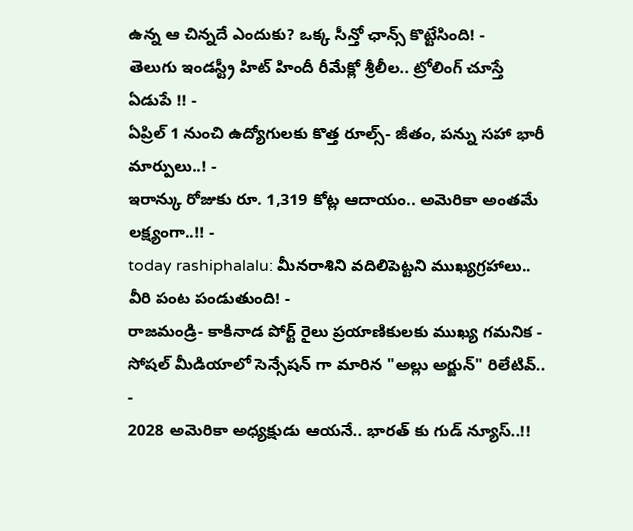ఉన్న ఆ చిన్నదే ఎందుకు? ఒక్క సీన్తో ఛాన్స్ కొట్టేసింది! -
తెలుగు ఇండస్ట్రీ హిట్ హిందీ రీమేక్లో శ్రీలీల.. ట్రోలింగ్ చూస్తే ఏడుపే !! -
ఏప్రిల్ 1 నుంచి ఉద్యోగులకు కొత్త రూల్స్- జీతం, పన్ను సహా భారీ మార్పులు..! -
ఇరాన్కు రోజుకు రూ. 1,319 కోట్ల ఆదాయం.. అమెరికా అంతమే లక్ష్యంగా..!! -
today rashiphalalu: మీనరాశిని వదిలిపెట్టని ముఖ్యగ్రహాలు.. వీరి పంట పండుతుంది! -
రాజమండ్రి- కాకినాడ పోర్ట్ రైలు ప్రయాణికులకు ముఖ్య గమనిక -
సోషల్ మీడియాలో సెన్సేషన్ గా మారిన "అల్లు అర్జున్" రిలేటివ్.. -
2028 అమెరికా అధ్యక్షుడు ఆయనే.. భారత్ కు గుడ్ న్యూస్..!!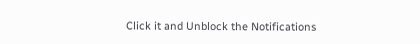Click it and Unblock the Notifications